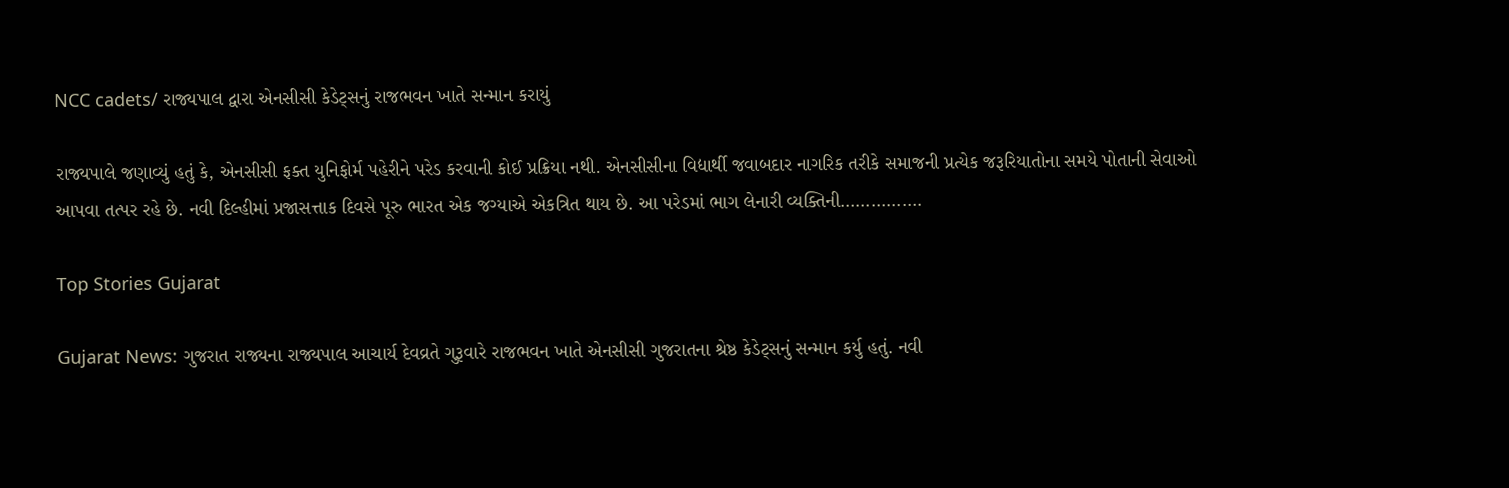NCC cadets/ રાજ્યપાલ દ્વારા એનસીસી કેડેટ્સનું રાજભવન ખાતે સન્માન કરાયું

રાજ્યપાલે જણાવ્યું હતું કે, એનસીસી ફક્ત યુનિફોર્મ પહેરીને પરેડ કરવાની કોઈ પ્રક્રિયા નથી. એનસીસીના વિદ્યાર્થી જવાબદાર નાગરિક તરીકે સમાજની પ્રત્યેક જરૂરિયાતોના સમયે પોતાની સેવાઓ આપવા તત્પર રહે છે. નવી દિલ્હીમાં પ્રજાસત્તાક દિવસે પૂરુ ભારત એક જગ્યાએ એકત્રિત થાય છે. આ પરેડમાં ભાગ લેનારી વ્યક્તિની…………….

Top Stories Gujarat

Gujarat News: ગુજરાત રાજ્યના રાજ્યપાલ આચાર્ય દેવવ્રતે ગુરૂવારે રાજભવન ખાતે એનસીસી ગુજરાતના શ્રેષ્ઠ કેડેટ્સનું સન્માન કર્યુ હતું. નવી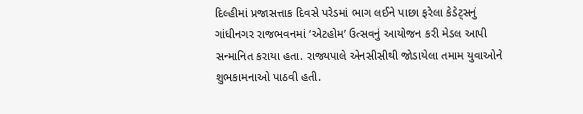દિલ્હીમાં પ્રજાસત્તાક દિવસે પરેડમાં ભાગ લઈને પાછા ફરેલા કેડેટ્સનું ગાંધીનગર રાજભવનમાં ‘એટહોમ’ ઉત્સવનું આયોજન કરી મેડલ આપી સન્માનિત કરાયા હતા. રાજ્યપાલે એનસીસીથી જોડાયેલા તમામ યુવાઓને શુભકામનાઓ પાઠવી હતી.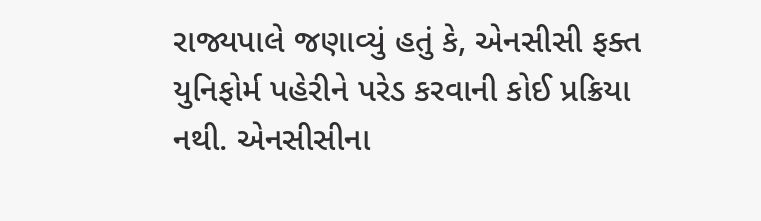રાજ્યપાલે જણાવ્યું હતું કે, એનસીસી ફક્ત યુનિફોર્મ પહેરીને પરેડ કરવાની કોઈ પ્રક્રિયા નથી. એનસીસીના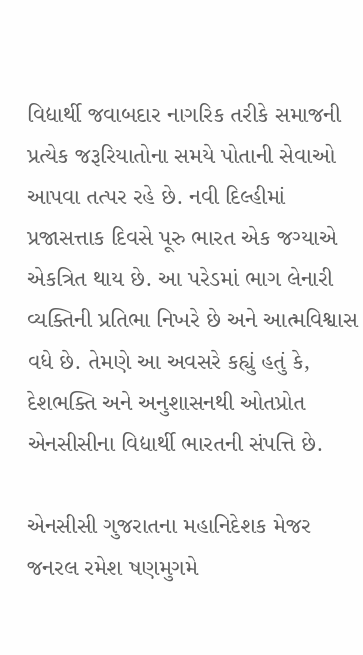વિદ્યાર્થી જવાબદાર નાગરિક તરીકે સમાજની પ્રત્યેક જરૂરિયાતોના સમયે પોતાની સેવાઓ આપવા તત્પર રહે છે. નવી દિલ્હીમાં પ્રજાસત્તાક દિવસે પૂરુ ભારત એક જગ્યાએ એકત્રિત થાય છે. આ પરેડમાં ભાગ લેનારી વ્યક્તિની પ્રતિભા નિખરે છે અને આત્મવિશ્વાસ વધે છે. તેમણે આ અવસરે કહ્યું હતું કે, દેશભક્તિ અને અનુશાસનથી ઓતપ્રોત એનસીસીના વિદ્યાર્થી ભારતની સંપત્તિ છે.

એનસીસી ગુજરાતના મહાનિદેશક મેજર જનરલ રમેશ ષણમુગમે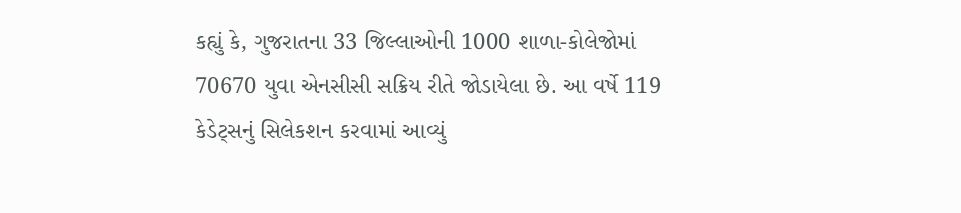કહ્યું કે, ગુજરાતના 33 જિલ્લાઓની 1000 શાળા-કોલેજોમાં 70670 યુવા એનસીસી સક્રિય રીતે જોડાયેલા છે. આ વર્ષે 119 કેડેટ્સનું સિલેકશન કરવામાં આવ્યું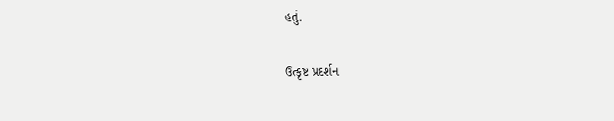હતું.

ઉત્કૃષ્ટ પ્રદર્શન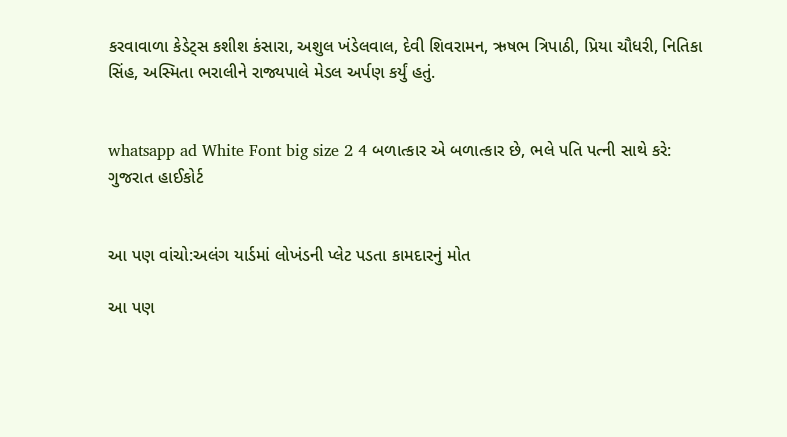કરવાવાળા કેડેટ્સ કશીશ કંસારા, અશુલ ખંડેલવાલ, દેવી શિવરામન, ઋષભ ત્રિપાઠી, પ્રિયા ચૌધરી, નિતિકા સિંહ, અસ્મિતા ભરાલીને રાજ્યપાલે મેડલ અર્પણ કર્યું હતું.


whatsapp ad White Font big size 2 4 બળાત્કાર એ બળાત્કાર છે, ભલે પતિ પત્ની સાથે કરે: ગુજરાત હાઈકોર્ટ


આ પણ વાંચો:અલંગ યાર્ડમાં લોખંડની પ્લેટ પડતા કામદારનું મોત

આ પણ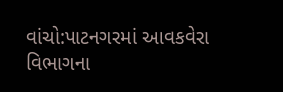વાંચો:પાટનગરમાં આવકવેરા વિભાગના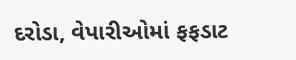દરોડા, વેપારીઓમાં ફફડાટ